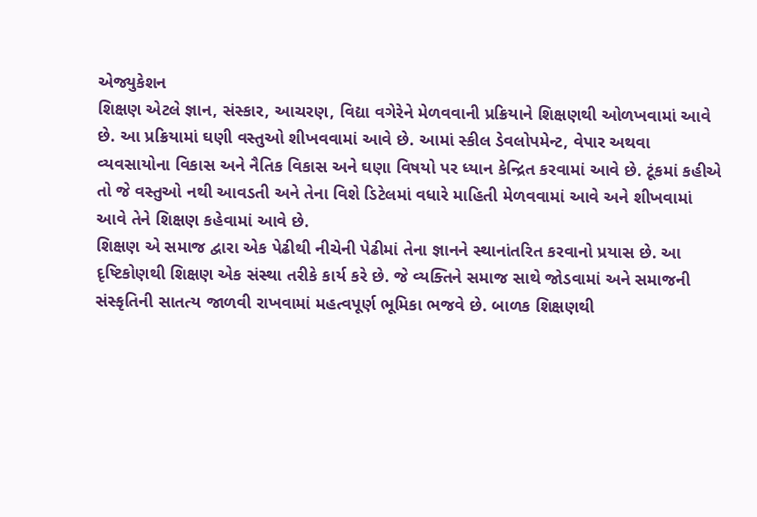એજ્યુકેશન
શિક્ષણ એટલે જ્ઞાન, સંસ્કાર, આચરણ, વિદ્યા વગેરેને મેળવવાની પ્રક્રિયાને શિક્ષણથી ઓળખવામાં આવે છે. આ પ્રક્રિયામાં ઘણી વસ્તુઓ શીખવવામાં આવે છે. આમાં સ્કીલ ડેવલોપમેન્ટ, વેપાર અથવા વ્યવસાયોના વિકાસ અને નૈતિક વિકાસ અને ઘણા વિષયો પર ધ્યાન કેન્દ્રિત કરવામાં આવે છે. ટૂંકમાં કહીએ તો જે વસ્તુઓ નથી આવડતી અને તેના વિશે ડિટેલમાં વધારે માહિતી મેળવવામાં આવે અને શીખવામાં આવે તેને શિક્ષણ કહેવામાં આવે છે.
શિક્ષણ એ સમાજ દ્વારા એક પેઢીથી નીચેની પેઢીમાં તેના જ્ઞાનને સ્થાનાંતરિત કરવાનો પ્રયાસ છે. આ દૃષ્ટિકોણથી શિક્ષણ એક સંસ્થા તરીકે કાર્ય કરે છે. જે વ્યક્તિને સમાજ સાથે જોડવામાં અને સમાજની સંસ્કૃતિની સાતત્ય જાળવી રાખવામાં મહત્વપૂર્ણ ભૂમિકા ભજવે છે. બાળક શિક્ષણથી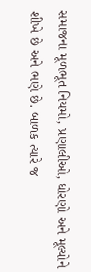સમાજના મૂળભૂત નિયમો, પ્રણાલીઓ, ધોરણો અને મૂલ્યોને શીખે છે અને ભણે છે. બાળક ત્યારે જ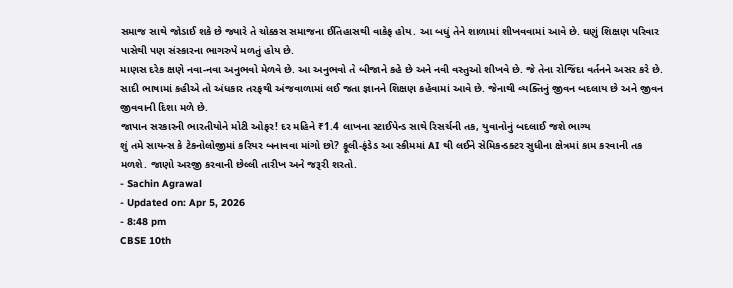સમાજ સાથે જોડાઈ શકે છે જ્યારે તે ચોક્કસ સમાજના ઈતિહાસથી વાકેફ હોય. આ બધું તેને શાળામાં શીખવવામાં આવે છે. ઘણું શિક્ષણ પરિવાર પાસેથી પણ સંસ્કારના ભાગરુપે મળતું હોય છે.
માણસ દરેક ક્ષણે નવા-નવા અનુભવો મેળવે છે. આ અનુભવો તે બીજાને કહે છે અને નવી વસ્તુઓ શીખવે છે. જે તેના રોજિંદા વર્તનને અસર કરે છે. સાદી ભાષામાં કહીએ તો અંધકાર તરફથી અંજવાળામાં લઈ જતા જ્ઞાનને શિક્ષણ કહેવામાં આવે છે. જેનાથી વ્યક્તિનું જીવન બદલાય છે અને જીવન જીવવાની દિશા મળે છે.
જાપાન સરકારની ભારતીયોને મોટી ઓફર! દર મહિને ₹1.4 લાખના સ્ટાઈપેન્ડ સાથે રિસર્ચની તક, યુવાનોનું બદલાઈ જશે ભાગ્ય
શું તમે સાયન્સ કે ટેકનોલોજીમાં કરિયર બનાવવા માંગો છો? ફૂલી-ફંડેડ આ સ્કીમમાં AI થી લઈને સેમિકન્ડક્ટર સુધીના ક્ષેત્રમાં કામ કરવાની તક મળશે. જાણો અરજી કરવાની છેલ્લી તારીખ અને જરૂરી શરતો.
- Sachin Agrawal
- Updated on: Apr 5, 2026
- 8:48 pm
CBSE 10th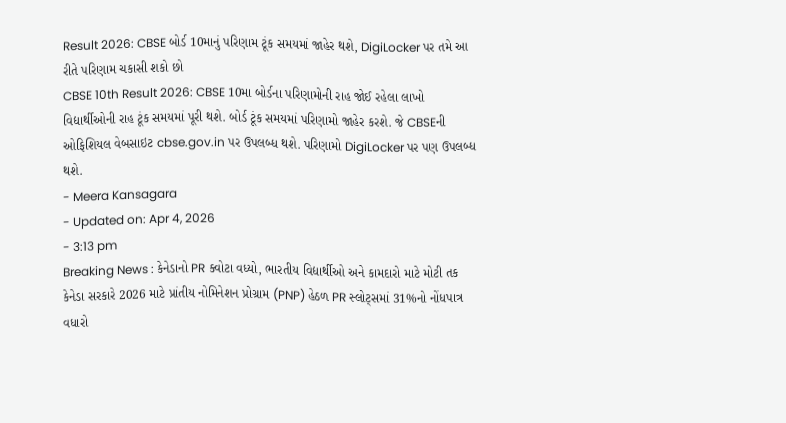Result 2026: CBSE બોર્ડ 10માનું પરિણામ ટૂંક સમયમાં જાહેર થશે, DigiLocker પર તમે આ રીતે પરિણામ ચકાસી શકો છો
CBSE 10th Result 2026: CBSE 10મા બોર્ડના પરિણામોની રાહ જોઈ રહેલા લાખો વિદ્યાર્થીઓની રાહ ટૂંક સમયમાં પૂરી થશે. બોર્ડ ટૂંક સમયમાં પરિણામો જાહેર કરશે. જે CBSEની ઓફિશિયલ વેબસાઇટ cbse.gov.in પર ઉપલબ્ધ થશે. પરિણામો DigiLocker પર પણ ઉપલબ્ધ થશે.
- Meera Kansagara
- Updated on: Apr 4, 2026
- 3:13 pm
Breaking News : કેનેડાનો PR ક્વોટા વધ્યો, ભારતીય વિદ્યાર્થીઓ અને કામદારો માટે મોટી તક
કેનેડા સરકારે 2026 માટે પ્રાંતીય નોમિનેશન પ્રોગ્રામ (PNP) હેઠળ PR સ્લોટ્સમાં 31%નો નોંધપાત્ર વધારો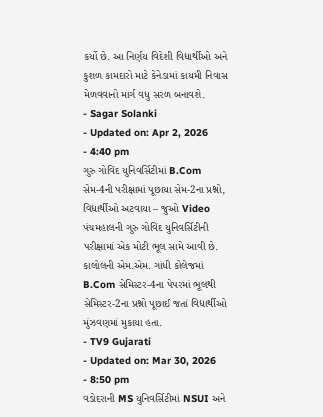કર્યો છે. આ નિર્ણય વિદેશી વિદ્યાર્થીઓ અને કુશળ કામદારો માટે કેનેડામાં કાયમી નિવાસ મેળવવાનો માર્ગ વધુ સરળ બનાવશે.
- Sagar Solanki
- Updated on: Apr 2, 2026
- 4:40 pm
ગુરુ ગોવિંદ યુનિવર્સિટીમાં B.Com સેમ-4ની પરીક્ષામાં પૂછાયા સેમ-2ના પ્રશ્નો, વિદ્યાર્થીઓ અટવાયા – જુઓ Video
પંચમહાલની ગુરુ ગોવિંદ યુનિવર્સિટીની પરીક્ષામાં એક મોટી ભૂલ સામે આવી છે. કાલોલની એમ.એમ. ગાંધી કોલેજમાં B.Com સેમિસ્ટર-4ના પેપરમાં ભૂલથી સેમિસ્ટર-2ના પ્રશ્નો પૂછાઈ જતાં વિદ્યાર્થીઓ મુંઝવણમાં મુકાયા હતા.
- TV9 Gujarati
- Updated on: Mar 30, 2026
- 8:50 pm
વડોદરાની MS યુનિવર્સિટીમાં NSUI અને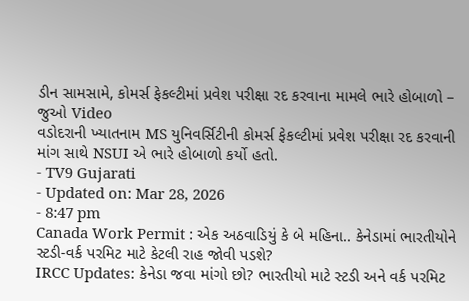ડીન સામસામે, કોમર્સ ફેકલ્ટીમાં પ્રવેશ પરીક્ષા રદ કરવાના મામલે ભારે હોબાળો – જુઓ Video
વડોદરાની ખ્યાતનામ MS યુનિવર્સિટીની કોમર્સ ફેકલ્ટીમાં પ્રવેશ પરીક્ષા રદ કરવાની માંગ સાથે NSUI એ ભારે હોબાળો કર્યો હતો.
- TV9 Gujarati
- Updated on: Mar 28, 2026
- 8:47 pm
Canada Work Permit : એક અઠવાડિયું કે બે મહિના.. કેનેડામાં ભારતીયોને સ્ટડી-વર્ક પરમિટ માટે કેટલી રાહ જોવી પડશે?
IRCC Updates: કેનેડા જવા માંગો છો? ભારતીયો માટે સ્ટડી અને વર્ક પરમિટ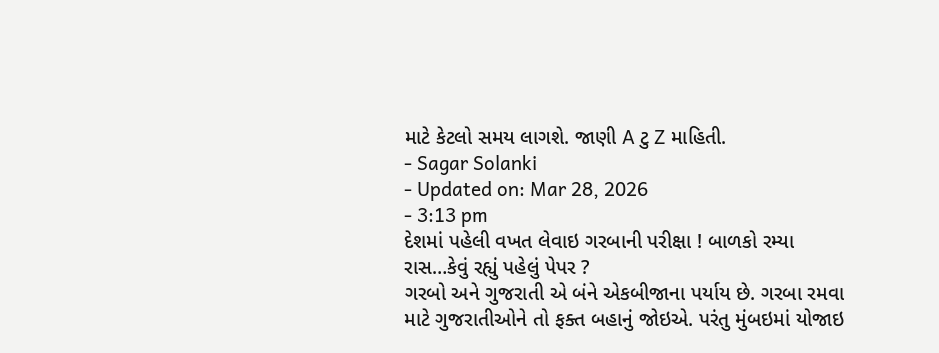માટે કેટલો સમય લાગશે. જાણી A ટુ Z માહિતી.
- Sagar Solanki
- Updated on: Mar 28, 2026
- 3:13 pm
દેશમાં પહેલી વખત લેવાઇ ગરબાની પરીક્ષા ! બાળકો રમ્યા રાસ…કેવું રહ્યું પહેલું પેપર ?
ગરબો અને ગુજરાતી એ બંને એકબીજાના પર્યાય છે. ગરબા રમવા માટે ગુજરાતીઓને તો ફક્ત બહાનું જોઇએ. પરંતુ મુંબઇમાં યોજાઇ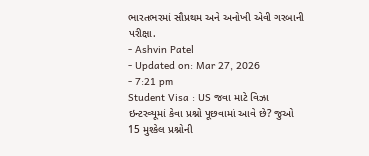ભારતભરમાં સૌપ્રથમ અને અનોખી એવી ગરબાની પરીક્ષા.
- Ashvin Patel
- Updated on: Mar 27, 2026
- 7:21 pm
Student Visa : US જવા માટે વિઝા ઇન્ટરવ્યૂમાં કેવા પ્રશ્નો પૂછવામાં આવે છે? જુઓ 15 મુશ્કેલ પ્રશ્નોની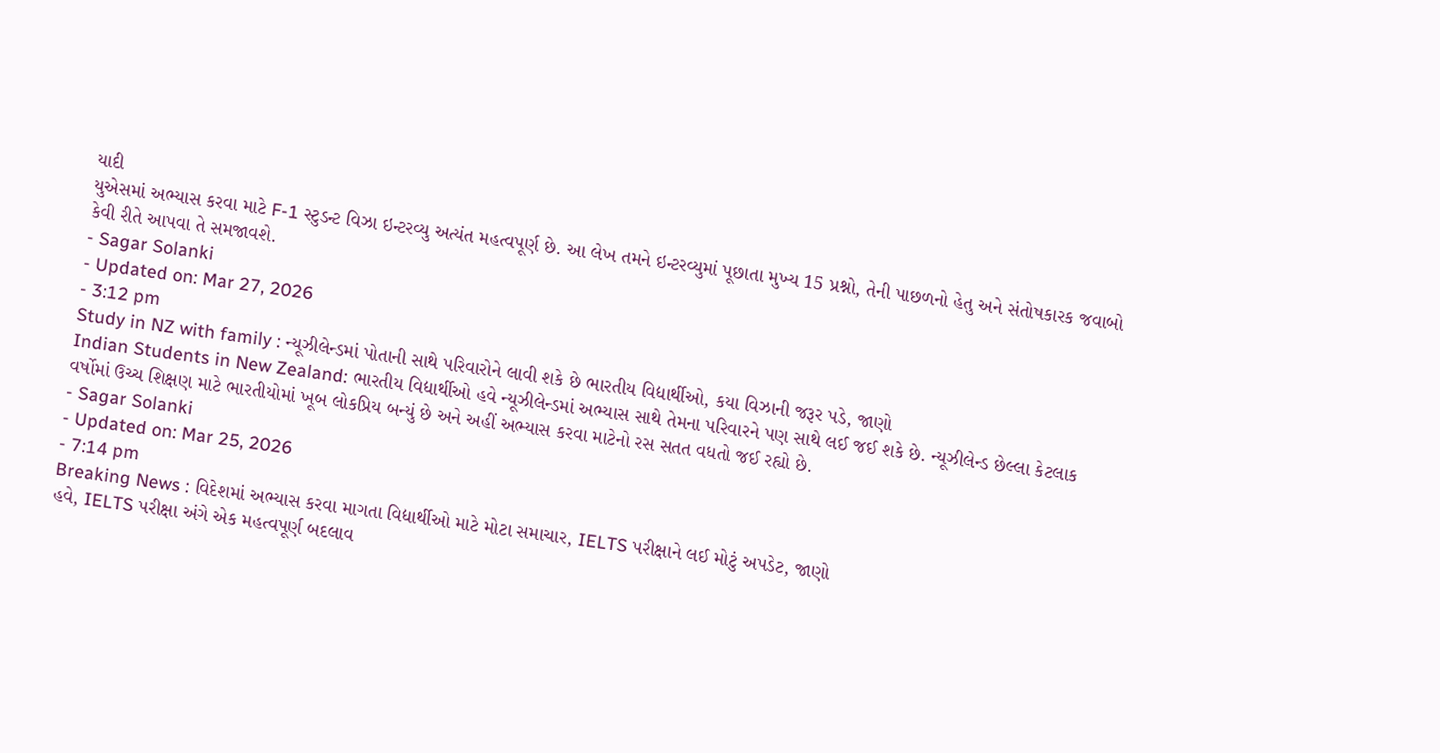યાદી
યુએસમાં અભ્યાસ કરવા માટે F-1 સ્ટુડન્ટ વિઝા ઇન્ટરવ્યુ અત્યંત મહત્વપૂર્ણ છે. આ લેખ તમને ઇન્ટરવ્યુમાં પૂછાતા મુખ્ય 15 પ્રશ્નો, તેની પાછળનો હેતુ અને સંતોષકારક જવાબો કેવી રીતે આપવા તે સમજાવશે.
- Sagar Solanki
- Updated on: Mar 27, 2026
- 3:12 pm
Study in NZ with family : ન્યૂઝીલેન્ડમાં પોતાની સાથે પરિવારોને લાવી શકે છે ભારતીય વિદ્યાર્થીઓ, કયા વિઝાની જરૂર પડે, જાણો
Indian Students in New Zealand: ભારતીય વિદ્યાર્થીઓ હવે ન્યૂઝીલેન્ડમાં અભ્યાસ સાથે તેમના પરિવારને પણ સાથે લઈ જઈ શકે છે. ન્યૂઝીલેન્ડ છેલ્લા કેટલાક વર્ષોમાં ઉચ્ચ શિક્ષણ માટે ભારતીયોમાં ખૂબ લોકપ્રિય બન્યું છે અને અહીં અભ્યાસ કરવા માટેનો રસ સતત વધતો જઈ રહ્યો છે.
- Sagar Solanki
- Updated on: Mar 25, 2026
- 7:14 pm
Breaking News : વિદેશમાં અભ્યાસ કરવા માગતા વિદ્યાર્થીઓ માટે મોટા સમાચાર, IELTS પરીક્ષાને લઈ મોટું અપડેટ, જાણો
હવે, IELTS પરીક્ષા અંગે એક મહત્વપૂર્ણ બદલાવ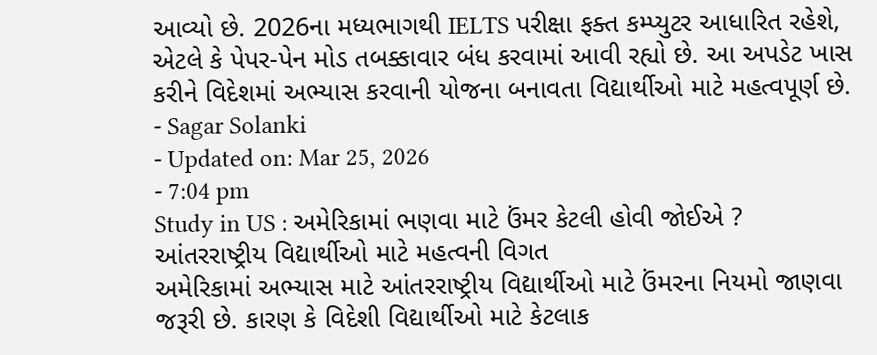આવ્યો છે. 2026ના મધ્યભાગથી IELTS પરીક્ષા ફક્ત કમ્પ્યુટર આધારિત રહેશે, એટલે કે પેપર-પેન મોડ તબક્કાવાર બંધ કરવામાં આવી રહ્યો છે. આ અપડેટ ખાસ કરીને વિદેશમાં અભ્યાસ કરવાની યોજના બનાવતા વિદ્યાર્થીઓ માટે મહત્વપૂર્ણ છે.
- Sagar Solanki
- Updated on: Mar 25, 2026
- 7:04 pm
Study in US : અમેરિકામાં ભણવા માટે ઉંમર કેટલી હોવી જોઈએ ? આંતરરાષ્ટ્રીય વિદ્યાર્થીઓ માટે મહત્વની વિગત
અમેરિકામાં અભ્યાસ માટે આંતરરાષ્ટ્રીય વિદ્યાર્થીઓ માટે ઉંમરના નિયમો જાણવા જરૂરી છે. કારણ કે વિદેશી વિદ્યાર્થીઓ માટે કેટલાક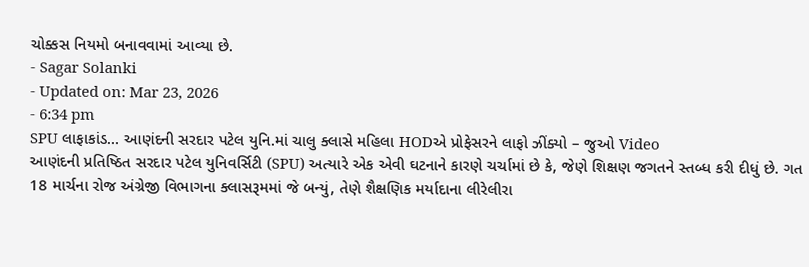ચોક્કસ નિયમો બનાવવામાં આવ્યા છે.
- Sagar Solanki
- Updated on: Mar 23, 2026
- 6:34 pm
SPU લાફાકાંડ… આણંદની સરદાર પટેલ યુનિ.માં ચાલુ ક્લાસે મહિલા HODએ પ્રોફેસરને લાફો ઝીંક્યો – જુઓ Video
આણંદની પ્રતિષ્ઠિત સરદાર પટેલ યુનિવર્સિટી (SPU) અત્યારે એક એવી ઘટનાને કારણે ચર્ચામાં છે કે, જેણે શિક્ષણ જગતને સ્તબ્ધ કરી દીધું છે. ગત 18 માર્ચના રોજ અંગ્રેજી વિભાગના ક્લાસરૂમમાં જે બન્યું, તેણે શૈક્ષણિક મર્યાદાના લીરેલીરા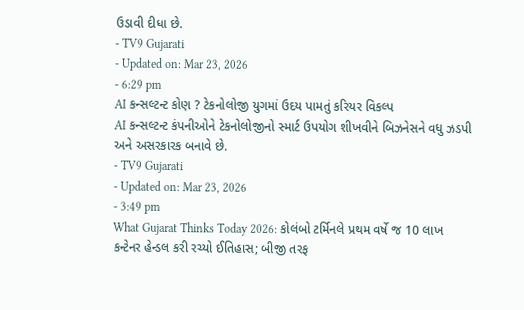ઉડાવી દીધા છે.
- TV9 Gujarati
- Updated on: Mar 23, 2026
- 6:29 pm
AI કન્સલ્ટન્ટ કોણ ? ટેકનોલોજી યુગમાં ઉદય પામતું કરિયર વિકલ્પ
AI કન્સલ્ટન્ટ કંપનીઓને ટેકનોલોજીનો સ્માર્ટ ઉપયોગ શીખવીને બિઝનેસને વધુ ઝડપી અને અસરકારક બનાવે છે.
- TV9 Gujarati
- Updated on: Mar 23, 2026
- 3:49 pm
What Gujarat Thinks Today 2026: કોલંબો ટર્મિનલે પ્રથમ વર્ષે જ 10 લાખ કન્ટેનર હેન્ડલ કરી રચ્યો ઈતિહાસ; બીજી તરફ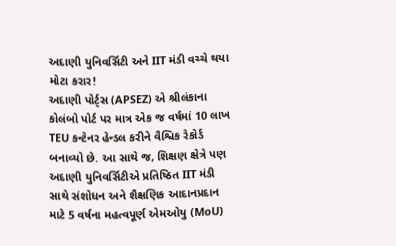અદાણી યુનિવર્સિટી અને IIT મંડી વચ્ચે થયા મોટા કરાર!
અદાણી પોર્ટ્સ (APSEZ) એ શ્રીલંકાના કોલંબો પોર્ટ પર માત્ર એક જ વર્ષમાં 10 લાખ TEU કન્ટેનર હેન્ડલ કરીને વૈશ્વિક રેકોર્ડ બનાવ્યો છે. આ સાથે જ, શિક્ષણ ક્ષેત્રે પણ અદાણી યુનિવર્સિટીએ પ્રતિષ્ઠિત IIT મંડી સાથે સંશોધન અને શૈક્ષણિક આદાનપ્રદાન માટે 5 વર્ષના મહત્વપૂર્ણ એમઓયુ (MoU)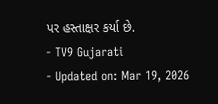પર હસ્તાક્ષર કર્યા છે.
- TV9 Gujarati
- Updated on: Mar 19, 2026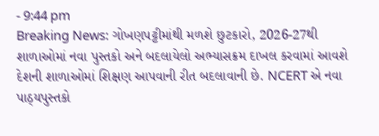- 9:44 pm
Breaking News: ગોખણપટ્ટીમાંથી મળશે છુટકારો, 2026-27થી શાળાઓમાં નવા પુસ્તકો અને બદલાયેલો અભ્યાસક્રમ દાખલ કરવામાં આવશે
દેશની શાળાઓમાં શિક્ષણ આપવાની રીત બદલાવાની છે. NCERT એ નવા પાઠ્યપુસ્તકો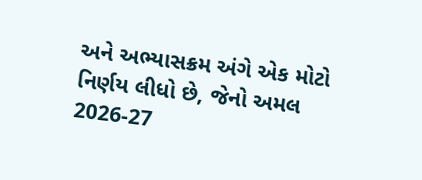અને અભ્યાસક્રમ અંગે એક મોટો નિર્ણય લીધો છે, જેનો અમલ 2026-27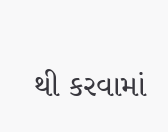થી કરવામાં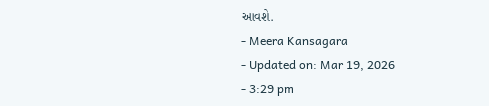આવશે.
- Meera Kansagara
- Updated on: Mar 19, 2026
- 3:29 pm